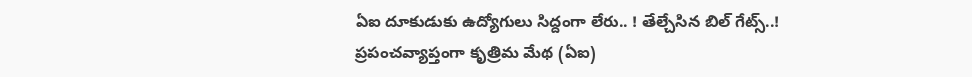ఏఐ దూకుడుకు ఉద్యోగులు సిద్దంగా లేరు.. ! తేల్చేసిన బిల్ గేట్స్..!
ప్రపంచవ్యాప్తంగా కృత్రిమ మేథ (ఏఐ)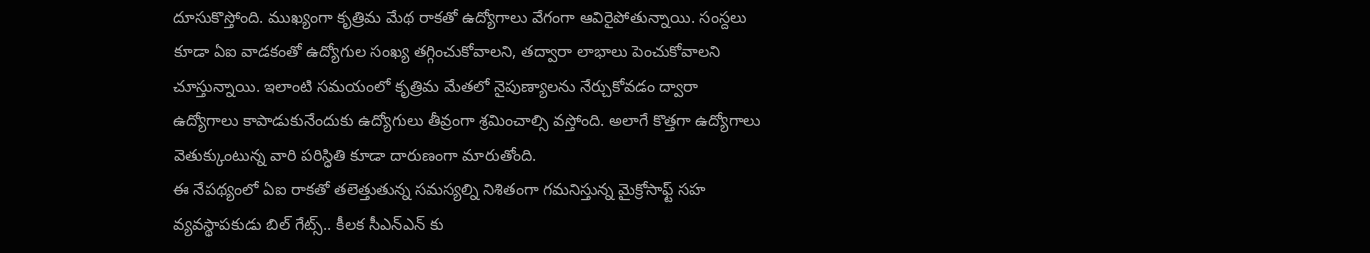దూసుకొస్తోంది. ముఖ్యంగా కృత్రిమ మేథ రాకతో ఉద్యోగాలు వేగంగా ఆవిరైపోతున్నాయి. సంస్దలు కూడా ఏఐ వాడకంతో ఉద్యోగుల సంఖ్య తగ్గించుకోవాలని, తద్వారా లాభాలు పెంచుకోవాలని చూస్తున్నాయి. ఇలాంటి సమయంలో కృత్రిమ మేతలో నైపుణ్యాలను నేర్చుకోవడం ద్వారా ఉద్యోగాలు కాపాడుకునేందుకు ఉద్యోగులు తీవ్రంగా శ్రమించాల్సి వస్తోంది. అలాగే కొత్తగా ఉద్యోగాలు వెతుక్కుంటున్న వారి పరిస్ధితి కూడా దారుణంగా మారుతోంది.
ఈ నేపథ్యంలో ఏఐ రాకతో తలెత్తుతున్న సమస్యల్ని నిశితంగా గమనిస్తున్న మైక్రోసాఫ్ట్ సహ వ్యవస్థాపకుడు బిల్ గేట్స్.. కీలక సీఎన్ఎన్ కు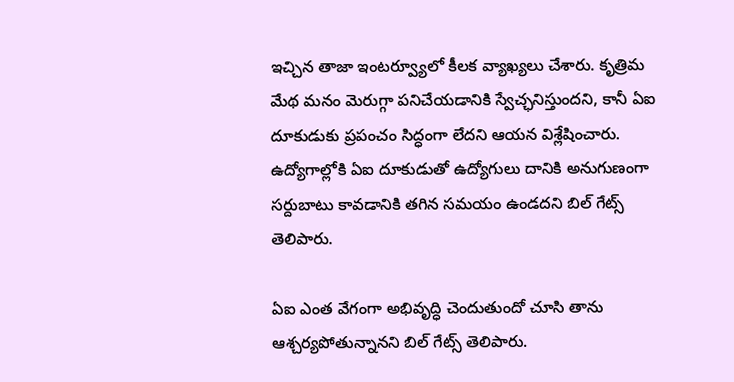ఇచ్చిన తాజా ఇంటర్వ్యూలో కీలక వ్యాఖ్యలు చేశారు. కృత్రిమ మేథ మనం మెరుగ్గా పనిచేయడానికి స్వేచ్ఛనిస్తుందని, కానీ ఏఐ దూకుడుకు ప్రపంచం సిద్ధంగా లేదని ఆయన విశ్లేషించారు. ఉద్యోగాల్లోకి ఏఐ దూకుడుతో ఉద్యోగులు దానికి అనుగుణంగా సర్దుబాటు కావడానికి తగిన సమయం ఉండదని బిల్ గేట్స్ తెలిపారు.

ఏఐ ఎంత వేగంగా అభివృద్ధి చెందుతుందో చూసి తాను ఆశ్చర్యపోతున్నానని బిల్ గేట్స్ తెలిపారు.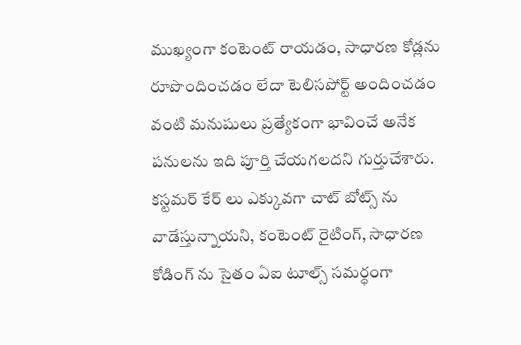ముఖ్యంగా కంటెంట్ రాయడం, సాధారణ కోడ్లను రూపొందించడం లేదా టెలిసపోర్ట్ అందించడం వంటి మనుషులు ప్రత్యేకంగా భావించే అనేక పనులను ఇది పూర్తి చేయగలదని గుర్తుచేశారు. కస్టమర్ కేర్ లు ఎక్కువగా చాట్ బోట్స్ ను వాడేస్తున్నాయని, కంటెంట్ రైటింగ్, సాధారణ కోడింగ్ ను సైతం ఏఐ టూల్స్ సమర్ధంగా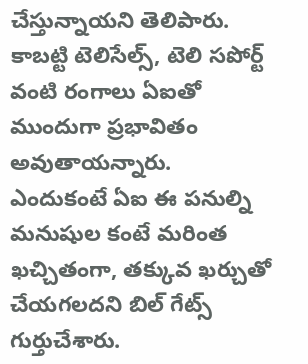చేస్తున్నాయని తెలిపారు. కాబట్టి టెలిసేల్స్, టెలి సపోర్ట్ వంటి రంగాలు ఏఐతో ముందుగా ప్రభావితం అవుతాయన్నారు.
ఎందుకంటే ఏఐ ఈ పనుల్ని మనుషుల కంటే మరింత ఖచ్చితంగా, తక్కువ ఖర్చుతో చేయగలదని బిల్ గేట్స్ గుర్తుచేశారు.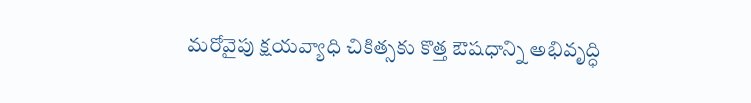మరోవైపు క్షయవ్యాధి చికిత్సకు కొత్త ఔషధాన్ని అభివృద్ధి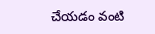చేయడం వంటి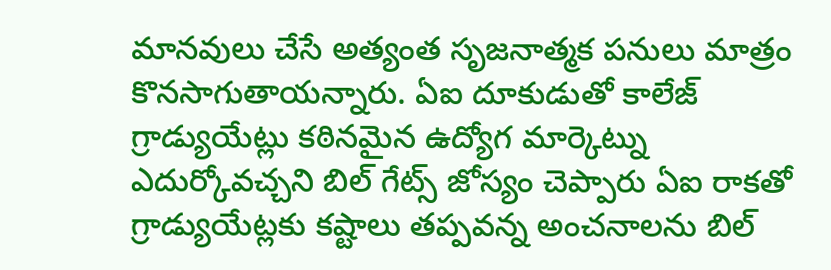మానవులు చేసే అత్యంత సృజనాత్మక పనులు మాత్రం కొనసాగుతాయన్నారు. ఏఐ దూకుడుతో కాలేజ్ గ్రాడ్యుయేట్లు కఠినమైన ఉద్యోగ మార్కెట్ను ఎదుర్కోవచ్చని బిల్ గేట్స్ జోస్యం చెప్పారు ఏఐ రాకతో గ్రాడ్యుయేట్లకు కష్టాలు తప్పవన్న అంచనాలను బిల్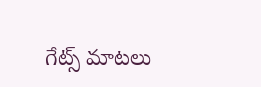గేట్స్ మాటలు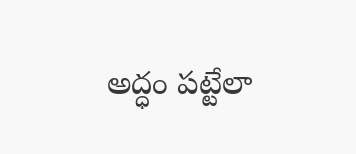అద్ధం పట్టేలా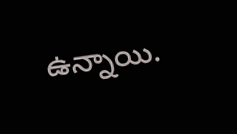ఉన్నాయి.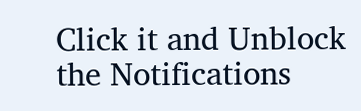Click it and Unblock the Notifications